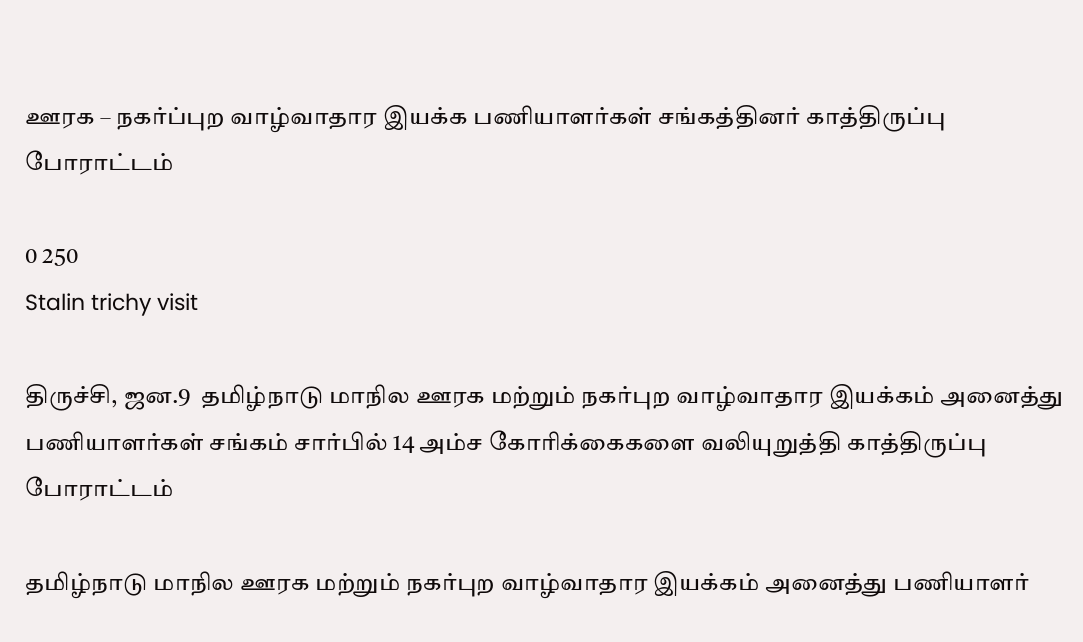ஊரக – நகர்ப்புற வாழ்வாதார இயக்க பணியாளர்கள் சங்கத்தினர் காத்திருப்பு போராட்டம்

0 250
Stalin trichy visit

திருச்சி, ஜன.9  தமிழ்நாடு மாநில ஊரக மற்றும் நகர்புற வாழ்வாதார இயக்கம் அனைத்து பணியாளர்கள் சங்கம் சார்பில் 14 அம்ச கோரிக்கைகளை வலியுறுத்தி காத்திருப்பு போராட்டம்

தமிழ்நாடு மாநில ஊரக மற்றும் நகர்புற வாழ்வாதார இயக்கம் அனைத்து பணியாளர்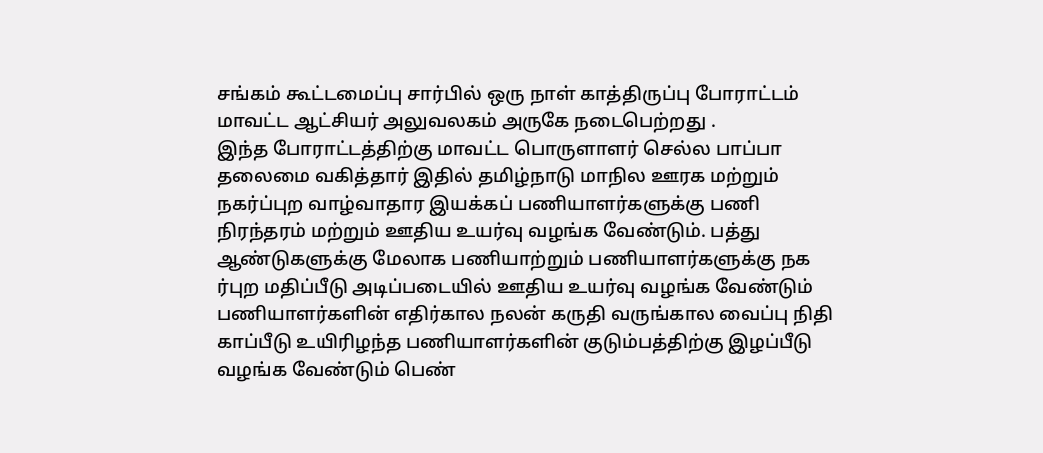சங்கம் கூட்டமைப்பு சார்பில் ஒரு நாள் காத்திருப்பு போராட்டம் மாவட்ட ஆட்சியர் அலுவலகம் அருகே நடைபெற்றது .
இந்த போராட்டத்திற்கு மாவட்ட பொருளாளர் செல்ல பாப்பா தலைமை வகித்தார் இதில் தமிழ்நாடு மாநில ஊரக மற்றும் நகர்ப்புற வாழ்வாதார இயக்கப் பணியாளர்களுக்கு பணி நிரந்தரம் மற்றும் ஊதிய உயர்வு வழங்க வேண்டும். பத்து ஆண்டுகளுக்கு மேலாக பணியாற்றும் பணியாளர்களுக்கு நக ர்புற மதிப்பீடு அடிப்படையில் ஊதிய உயர்வு வழங்க வேண்டும் பணியாளர்களின் எதிர்கால நலன் கருதி வருங்கால வைப்பு நிதி காப்பீடு உயிரிழந்த பணியாளர்களின் குடும்பத்திற்கு இழப்பீடு வழங்க வேண்டும் பெண்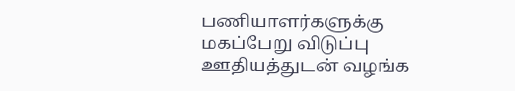பணியாளர்களுக்கு மகப்பேறு விடுப்பு ஊதியத்துடன் வழங்க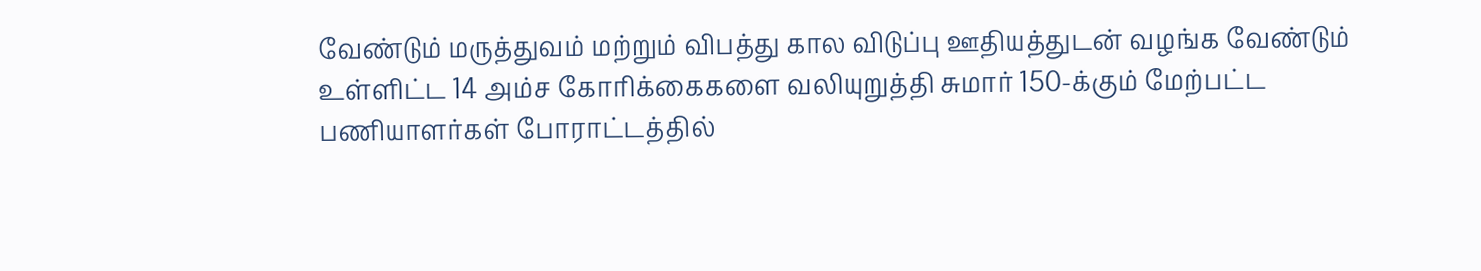வேண்டும் மருத்துவம் மற்றும் விபத்து கால விடுப்பு ஊதியத்துடன் வழங்க வேண்டும் உள்ளிட்ட 14 அம்ச கோரிக்கைகளை வலியுறுத்தி சுமார் 150-க்கும் மேற்பட்ட பணியாளர்கள் போராட்டத்தில்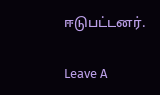ஈடுபட்டனர்.

Leave A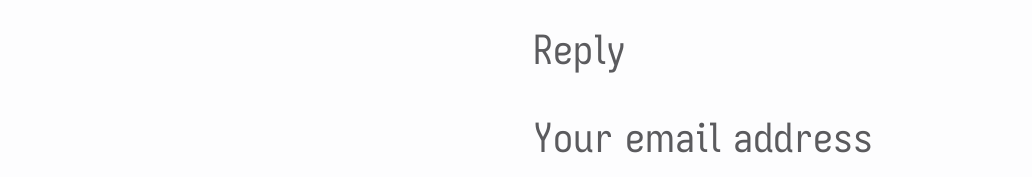Reply

Your email address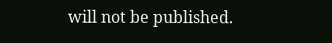will not be published.